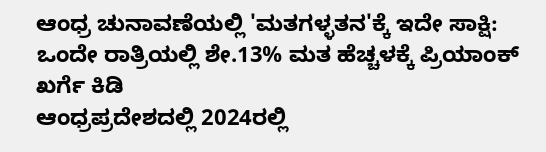ಆಂಧ್ರ ಚುನಾವಣೆಯಲ್ಲಿ 'ಮತಗಳ್ಳತನ'ಕ್ಕೆ ಇದೇ ಸಾಕ್ಷಿ: ಒಂದೇ ರಾತ್ರಿಯಲ್ಲಿ ಶೇ.13% ಮತ ಹೆಚ್ಚಳಕ್ಕೆ ಪ್ರಿಯಾಂಕ್ ಖರ್ಗೆ ಕಿಡಿ
ಆಂಧ್ರಪ್ರದೇಶದಲ್ಲಿ 2024ರಲ್ಲಿ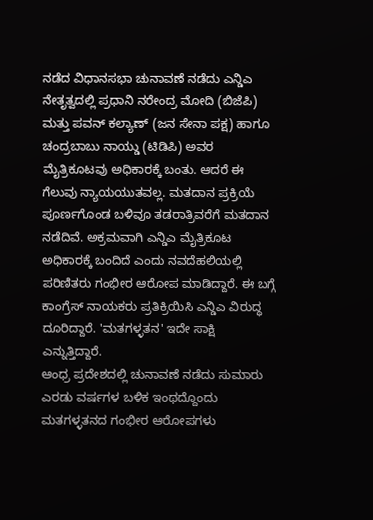ನಡೆದ ವಿಧಾನಸಭಾ ಚುನಾವಣೆ ನಡೆದು ಎನ್ಡಿಎ ನೇತೃತ್ವದಲ್ಲಿ ಪ್ರಧಾನಿ ನರೇಂದ್ರ ಮೋದಿ (ಬಿಜೆಪಿ) ಮತ್ತು ಪವನ್ ಕಲ್ಯಾಣ್ (ಜನ ಸೇನಾ ಪಕ್ಷ) ಹಾಗೂ ಚಂದ್ರಬಾಬು ನಾಯ್ಡು (ಟಿಡಿಪಿ) ಅವರ ಮೈತ್ರಿಕೂಟವು ಅಧಿಕಾರಕ್ಕೆ ಬಂತು. ಆದರೆ ಈ ಗೆಲುವು ನ್ಯಾಯಯುತವಲ್ಲ. ಮತದಾನ ಪ್ರಕ್ರಿಯೆ ಪೂರ್ಣಗೊಂಡ ಬಳಿವೂ ತಡರಾತ್ರಿವರೆಗೆ ಮತದಾನ ನಡೆದಿವೆ. ಅಕ್ರಮವಾಗಿ ಎನ್ಡಿಎ ಮೈತ್ರಿಕೂಟ ಅಧಿಕಾರಕ್ಕೆ ಬಂದಿದೆ ಎಂದು ನವದೆಹಲಿಯಲ್ಲಿ ಪರಿಣಿತರು ಗಂಭೀರ ಆರೋಪ ಮಾಡಿದ್ದಾರೆ. ಈ ಬಗ್ಗೆ ಕಾಂಗ್ರೆಸ್ ನಾಯಕರು ಪ್ರತಿಕ್ರಿಯಿಸಿ ಎನ್ಡಿಎ ವಿರುದ್ಧ ದೂರಿದ್ದಾರೆ. 'ಮತಗಳ್ಳತನ' ಇದೇ ಸಾಕ್ಷಿ ಎನ್ನುತ್ತಿದ್ದಾರೆ.
ಆಂಧ್ರ ಪ್ರದೇಶದಲ್ಲಿ ಚುನಾವಣೆ ನಡೆದು ಸುಮಾರು ಎರಡು ವರ್ಷಗಳ ಬಳಿಕ ಇಂಥದ್ದೊಂದು ಮತಗಳ್ಳತನದ ಗಂಭೀರ ಆರೋಪಗಳು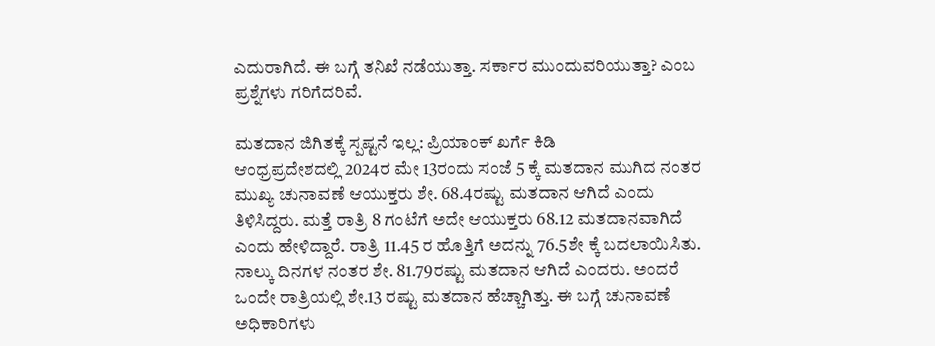ಎದುರಾಗಿದೆ. ಈ ಬಗ್ಗೆ ತನಿಖೆ ನಡೆಯುತ್ತಾ. ಸರ್ಕಾರ ಮುಂದುವರಿಯುತ್ತಾ? ಎಂಬ ಪ್ರಶ್ನೆಗಳು ಗರಿಗೆದರಿವೆ.

ಮತದಾನ ಜಿಗಿತಕ್ಕೆ ಸ್ಪಷ್ಟನೆ ಇಲ್ಲ: ಪ್ರಿಯಾಂಕ್ ಖರ್ಗೆ ಕಿಡಿ
ಆಂಧ್ರಪ್ರದೇಶದಲ್ಲಿ 2024ರ ಮೇ 13ರಂದು ಸಂಜೆ 5 ಕ್ಕೆ ಮತದಾನ ಮುಗಿದ ನಂತರ ಮುಖ್ಯ ಚುನಾವಣೆ ಆಯುಕ್ತರು ಶೇ. 68.4ರಷ್ಟು ಮತದಾನ ಆಗಿದೆ ಎಂದು ತಿಳಿಸಿದ್ದರು. ಮತ್ತೆ ರಾತ್ರಿ 8 ಗಂಟೆಗೆ ಅದೇ ಆಯುಕ್ತರು 68.12 ಮತದಾನವಾಗಿದೆ ಎಂದು ಹೇಳಿದ್ದಾರೆ. ರಾತ್ರಿ 11.45 ರ ಹೊತ್ತಿಗೆ ಅದನ್ನು 76.5ಶೇ ಕ್ಕೆ ಬದಲಾಯಿಸಿತು. ನಾಲ್ಕು ದಿನಗಳ ನಂತರ ಶೇ. 81.79ರಷ್ಟು ಮತದಾನ ಆಗಿದೆ ಎಂದರು. ಅಂದರೆ ಒಂದೇ ರಾತ್ರಿಯಲ್ಲಿ ಶೇ.13 ರಷ್ಟು ಮತದಾನ ಹೆಚ್ಚಾಗಿತ್ತು. ಈ ಬಗ್ಗೆ ಚುನಾವಣೆ ಅಧಿಕಾರಿಗಳು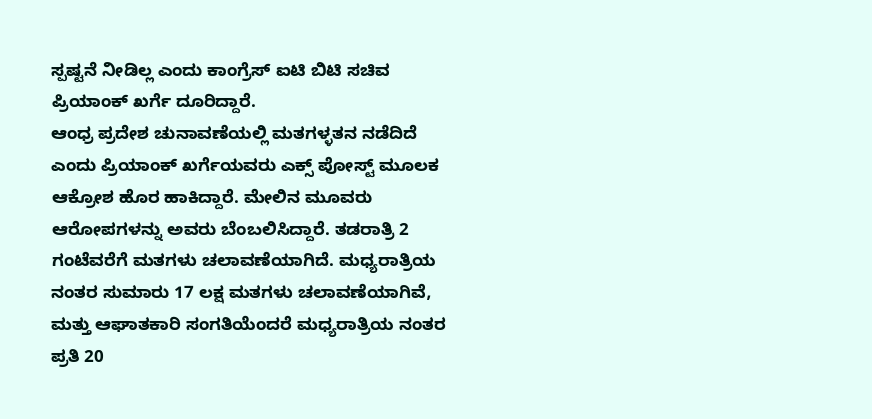ಸ್ಪಷ್ಟನೆ ನೀಡಿಲ್ಲ ಎಂದು ಕಾಂಗ್ರೆಸ್ ಐಟಿ ಬಿಟಿ ಸಚಿವ ಪ್ರಿಯಾಂಕ್ ಖರ್ಗೆ ದೂರಿದ್ದಾರೆ.
ಆಂಧ್ರ ಪ್ರದೇಶ ಚುನಾವಣೆಯಲ್ಲಿ ಮತಗಳ್ಳತನ ನಡೆದಿದೆ ಎಂದು ಪ್ರಿಯಾಂಕ್ ಖರ್ಗೆಯವರು ಎಕ್ಸ್ ಪೋಸ್ಟ್ ಮೂಲಕ ಆಕ್ರೋಶ ಹೊರ ಹಾಕಿದ್ದಾರೆ. ಮೇಲಿನ ಮೂವರು ಆರೋಪಗಳನ್ನು ಅವರು ಬೆಂಬಲಿಸಿದ್ದಾರೆ. ತಡರಾತ್ರಿ 2 ಗಂಟೆವರೆಗೆ ಮತಗಳು ಚಲಾವಣೆಯಾಗಿದೆ. ಮಧ್ಯರಾತ್ರಿಯ ನಂತರ ಸುಮಾರು 17 ಲಕ್ಷ ಮತಗಳು ಚಲಾವಣೆಯಾಗಿವೆ, ಮತ್ತು ಆಘಾತಕಾರಿ ಸಂಗತಿಯೆಂದರೆ ಮಧ್ಯರಾತ್ರಿಯ ನಂತರ ಪ್ರತಿ 20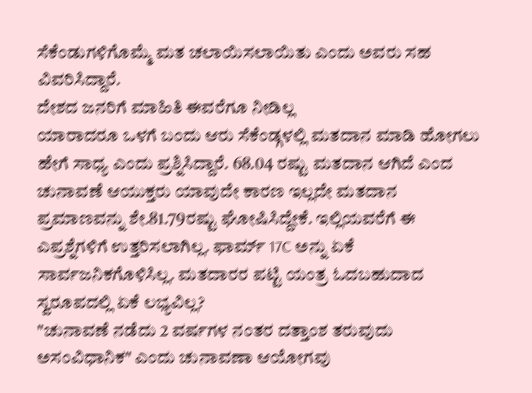ಸೆಕೆಂಡುಗಳಿಗೊಮ್ಮೆ ಮತ ಚಲಾಯಿಸಲಾಯಿತು ಎಂದು ಅವರು ಸಹ ವಿವರಿಸಿದ್ದಾರೆ.
ದೇಶದ ಜನರಿಗೆ ಮಾಹಿತಿ ಈವರೆಗೂ ನೀಡಿಲ್ಲ
ಯಾರಾದರೂ ಒಳಗೆ ಬಂದು ಆರು ಸೆಕೆಂಡ್ಗಳಲ್ಲಿ ಮತದಾನ ಮಾಡಿ ಹೋಗಲು ಹೇಗೆ ಸಾಧ್ಯ ಎಂದು ಪ್ರಶ್ನಿಸಿದ್ದಾರೆ. 68.04 ರಷ್ಟು ಮತದಾನ ಆಗಿದೆ ಎಂದ ಚುನಾವಣೆ ಆಯುಕ್ತರು ಯಾವುದೇ ಕಾರಣ ಇಲ್ಲದೇ ಮತದಾನ ಪ್ರಮಾಣವನ್ನು ಶೇ.81.79ರಷ್ಟು ಘೋಷಿಸಿದ್ದೇಕೆ. ಇಲ್ಲಿಯವರೆಗೆ ಈ ಎಪ್ರಶ್ನೆಗಳಿಗೆ ಉತ್ತರಿಸಲಾಗಿಲ್ಲ. ಫಾರ್ಮ್ 17C ಅನ್ನು ಏಕೆ ಸಾರ್ವಜನಿಕಗೊಳಿಸಿಲ್ಲ. ಮತದಾರರ ಪಟ್ಟಿ ಯಂತ್ರ ಓದಬಹುದಾದ ಸ್ವರೂಪದಲ್ಲಿ ಏಕೆ ಲಭ್ಯವಿಲ್ಲ?
"ಚುನಾವಣೆ ನಡೆದು 2 ವರ್ಷಗಳ ನಂತರ ದತ್ತಾಂಶ ತರುವುದು ಅಸಂವಿಧಾನಿಕ" ಎಂದು ಚುನಾವಣಾ ಆಯೋಗವು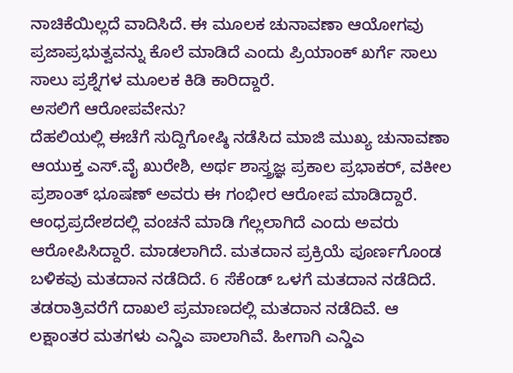ನಾಚಿಕೆಯಿಲ್ಲದೆ ವಾದಿಸಿದೆ. ಈ ಮೂಲಕ ಚುನಾವಣಾ ಆಯೋಗವು ಪ್ರಜಾಪ್ರಭುತ್ವವನ್ನು ಕೊಲೆ ಮಾಡಿದೆ ಎಂದು ಪ್ರಿಯಾಂಕ್ ಖರ್ಗೆ ಸಾಲು ಸಾಲು ಪ್ರಶ್ನೆಗಳ ಮೂಲಕ ಕಿಡಿ ಕಾರಿದ್ದಾರೆ.
ಅಸಲಿಗೆ ಆರೋಪವೇನು?
ದೆಹಲಿಯಲ್ಲಿ ಈಚೆಗೆ ಸುದ್ದಿಗೋಷ್ಠಿ ನಡೆಸಿದ ಮಾಜಿ ಮುಖ್ಯ ಚುನಾವಣಾ ಆಯುಕ್ತ ಎಸ್.ವೈ ಖುರೇಶಿ, ಅರ್ಥ ಶಾಸ್ತ್ರಜ್ಞ ಪ್ರಕಾಲ ಪ್ರಭಾಕರ್, ವಕೀಲ ಪ್ರಶಾಂತ್ ಭೂಷಣ್ ಅವರು ಈ ಗಂಭೀರ ಆರೋಪ ಮಾಡಿದ್ದಾರೆ.
ಆಂಧ್ರಪ್ರದೇಶದಲ್ಲಿ ವಂಚನೆ ಮಾಡಿ ಗೆಲ್ಲಲಾಗಿದೆ ಎಂದು ಅವರು ಆರೋಪಿಸಿದ್ದಾರೆ. ಮಾಡಲಾಗಿದೆ. ಮತದಾನ ಪ್ರಕ್ರಿಯೆ ಪೂರ್ಣಗೊಂಡ ಬಳಿಕವು ಮತದಾನ ನಡೆದಿದೆ. 6 ಸೆಕೆಂಡ್ ಒಳಗೆ ಮತದಾನ ನಡೆದಿದೆ. ತಡರಾತ್ರಿವರೆಗೆ ದಾಖಲೆ ಪ್ರಮಾಣದಲ್ಲಿ ಮತದಾನ ನಡೆದಿವೆ. ಆ ಲಕ್ಷಾಂತರ ಮತಗಳು ಎನ್ಡಿಎ ಪಾಲಾಗಿವೆ. ಹೀಗಾಗಿ ಎನ್ಡಿಎ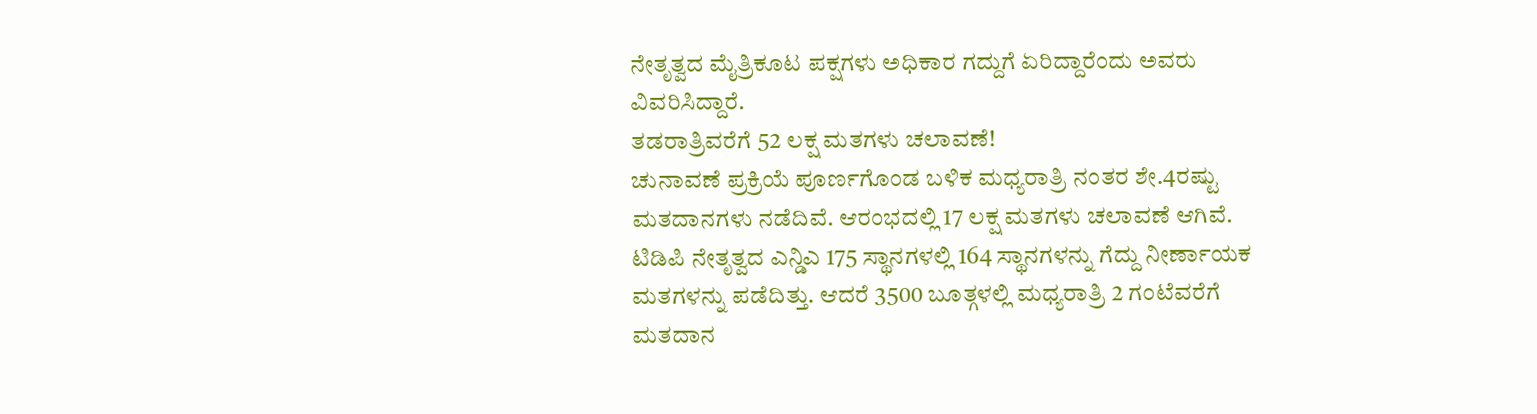ನೇತೃತ್ವದ ಮೈತ್ರಿಕೂಟ ಪಕ್ಷಗಳು ಅಧಿಕಾರ ಗದ್ದುಗೆ ಏರಿದ್ದಾರೆಂದು ಅವರು ವಿವರಿಸಿದ್ದಾರೆ.
ತಡರಾತ್ರಿವರೆಗೆ 52 ಲಕ್ಷ ಮತಗಳು ಚಲಾವಣೆ!
ಚುನಾವಣೆ ಪ್ರಕ್ರಿಯೆ ಪೂರ್ಣಗೊಂಡ ಬಳಿಕ ಮಧ್ಯರಾತ್ರಿ ನಂತರ ಶೇ.4ರಷ್ಟು ಮತದಾನಗಳು ನಡೆದಿವೆ. ಆರಂಭದಲ್ಲಿ 17 ಲಕ್ಷ ಮತಗಳು ಚಲಾವಣೆ ಆಗಿವೆ. ಟಿಡಿಪಿ ನೇತೃತ್ವದ ಎನ್ಡಿಎ 175 ಸ್ಥಾನಗಳಲ್ಲಿ 164 ಸ್ಥಾನಗಳನ್ನು ಗೆದ್ದು ನೀರ್ಣಾಯಕ ಮತಗಳನ್ನು ಪಡೆದಿತ್ತು. ಆದರೆ 3500 ಬೂತ್ಗಳಲ್ಲಿ ಮಧ್ಯರಾತ್ರಿ 2 ಗಂಟೆವರೆಗೆ ಮತದಾನ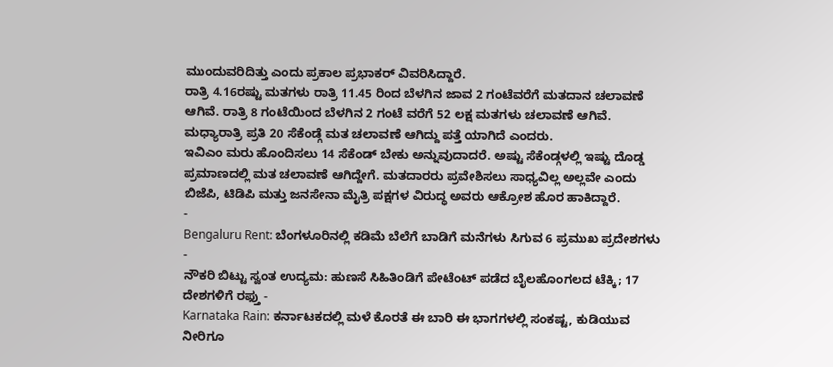ಮುಂದುವರಿದಿತ್ತು ಎಂದು ಪ್ರಕಾಲ ಪ್ರಭಾಕರ್ ವಿವರಿಸಿದ್ದಾರೆ.
ರಾತ್ರಿ 4.16ರಷ್ಟು ಮತಗಳು ರಾತ್ರಿ 11.45 ರಿಂದ ಬೆಳಗಿನ ಜಾವ 2 ಗಂಟೆವರೆಗೆ ಮತದಾನ ಚಲಾವಣೆ ಆಗಿವೆ. ರಾತ್ರಿ 8 ಗಂಟೆಯಿಂದ ಬೆಳಗಿನ 2 ಗಂಟೆ ವರೆಗೆ 52 ಲಕ್ಷ ಮತಗಳು ಚಲಾವಣೆ ಆಗಿವೆ. ಮಧ್ಯಾರಾತ್ರಿ ಪ್ರತಿ 20 ಸೆಕೆಂಡ್ಗೆ ಮತ ಚಲಾವಣೆ ಆಗಿದ್ದು ಪತ್ತೆ ಯಾಗಿದೆ ಎಂದರು.
ಇವಿಎಂ ಮರು ಹೊಂದಿಸಲು 14 ಸೆಕೆಂಡ್ ಬೇಕು ಅನ್ನುವುದಾದರೆ. ಅಷ್ಟು ಸೆಕೆಂಡ್ಗಳಲ್ಲಿ ಇಷ್ಟು ದೊಡ್ಡ ಪ್ರಮಾಣದಲ್ಲಿ ಮತ ಚಲಾವಣೆ ಆಗಿದ್ದೇಗೆ. ಮತದಾರರು ಪ್ರವೇಶಿಸಲು ಸಾಧ್ಯವಿಲ್ಲ ಅಲ್ಲವೇ ಎಂದು ಬಿಜೆಪಿ, ಟಿಡಿಪಿ ಮತ್ತು ಜನಸೇನಾ ಮೈತ್ರಿ ಪಕ್ಷಗಳ ವಿರುದ್ಧ ಅವರು ಆಕ್ರೋಶ ಹೊರ ಹಾಕಿದ್ದಾರೆ.
-
Bengaluru Rent: ಬೆಂಗಳೂರಿನಲ್ಲಿ ಕಡಿಮೆ ಬೆಲೆಗೆ ಬಾಡಿಗೆ ಮನೆಗಳು ಸಿಗುವ 6 ಪ್ರಮುಖ ಪ್ರದೇಶಗಳು -
ನೌಕರಿ ಬಿಟ್ಟು ಸ್ವಂತ ಉದ್ಯಮ: ಹುಣಸೆ ಸಿಹಿತಿಂಡಿಗೆ ಪೇಟೆಂಟ್ ಪಡೆದ ಬೈಲಹೊಂಗಲದ ಟೆಕ್ಕಿ; 17 ದೇಶಗಳಿಗೆ ರಫ್ತು -
Karnataka Rain: ಕರ್ನಾಟಕದಲ್ಲಿ ಮಳೆ ಕೊರತೆ ಈ ಬಾರಿ ಈ ಭಾಗಗಳಲ್ಲಿ ಸಂಕಷ್ಟ, ಕುಡಿಯುವ ನೀರಿಗೂ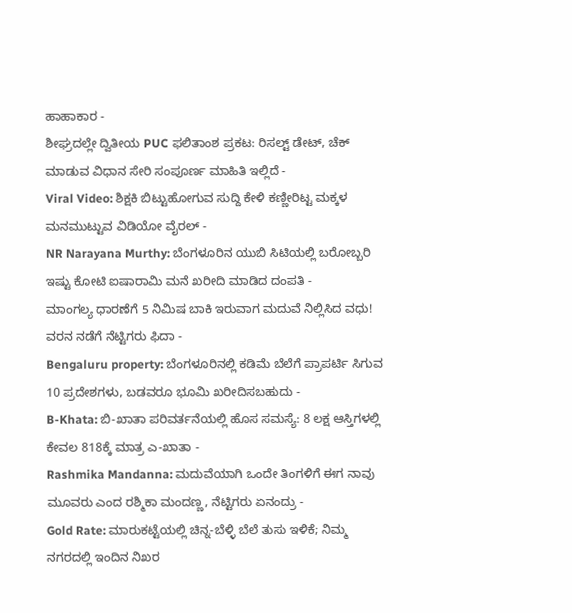ಹಾಹಾಕಾರ -
ಶೀಘ್ರದಲ್ಲೇ ದ್ವಿತೀಯ PUC ಫಲಿತಾಂಶ ಪ್ರಕಟ: ರಿಸಲ್ಟ್ ಡೇಟ್, ಚೆಕ್ ಮಾಡುವ ವಿಧಾನ ಸೇರಿ ಸಂಪೂರ್ಣ ಮಾಹಿತಿ ಇಲ್ಲಿದೆ -
Viral Video: ಶಿಕ್ಷಕಿ ಬಿಟ್ಟುಹೋಗುವ ಸುದ್ದಿ ಕೇಳಿ ಕಣ್ಣೀರಿಟ್ಟ ಮಕ್ಕಳ ಮನಮುಟ್ಟುವ ವಿಡಿಯೋ ವೈರಲ್ -
NR Narayana Murthy: ಬೆಂಗಳೂರಿನ ಯುಬಿ ಸಿಟಿಯಲ್ಲಿ ಬರೋಬ್ಬರಿ ಇಷ್ಟು ಕೋಟಿ ಐಷಾರಾಮಿ ಮನೆ ಖರೀದಿ ಮಾಡಿದ ದಂಪತಿ -
ಮಾಂಗಲ್ಯ ಧಾರಣೆಗೆ 5 ನಿಮಿಷ ಬಾಕಿ ಇರುವಾಗ ಮದುವೆ ನಿಲ್ಲಿಸಿದ ವಧು! ವರನ ನಡೆಗೆ ನೆಟ್ಟಿಗರು ಫಿದಾ -
Bengaluru property: ಬೆಂಗಳೂರಿನಲ್ಲಿ ಕಡಿಮೆ ಬೆಲೆಗೆ ಪ್ರಾಪರ್ಟಿ ಸಿಗುವ 10 ಪ್ರದೇಶಗಳು, ಬಡವರೂ ಭೂಮಿ ಖರೀದಿಸಬಹುದು -
B-Khata: ಬಿ-ಖಾತಾ ಪರಿವರ್ತನೆಯಲ್ಲಿ ಹೊಸ ಸಮಸ್ಯೆ: 8 ಲಕ್ಷ ಆಸ್ತಿಗಳಲ್ಲಿ ಕೇವಲ 818ಕ್ಕೆ ಮಾತ್ರ ಎ-ಖಾತಾ -
Rashmika Mandanna: ಮದುವೆಯಾಗಿ ಒಂದೇ ತಿಂಗಳಿಗೆ ಈಗ ನಾವು ಮೂವರು ಎಂದ ರಶ್ಮಿಕಾ ಮಂದಣ್ಣ, ನೆಟ್ಟಿಗರು ಏನಂದ್ರು -
Gold Rate: ಮಾರುಕಟ್ಟೆಯಲ್ಲಿ ಚಿನ್ನ-ಬೆಳ್ಳಿ ಬೆಲೆ ತುಸು ಇಳಿಕೆ; ನಿಮ್ಮ ನಗರದಲ್ಲಿ ಇಂದಿನ ನಿಖರ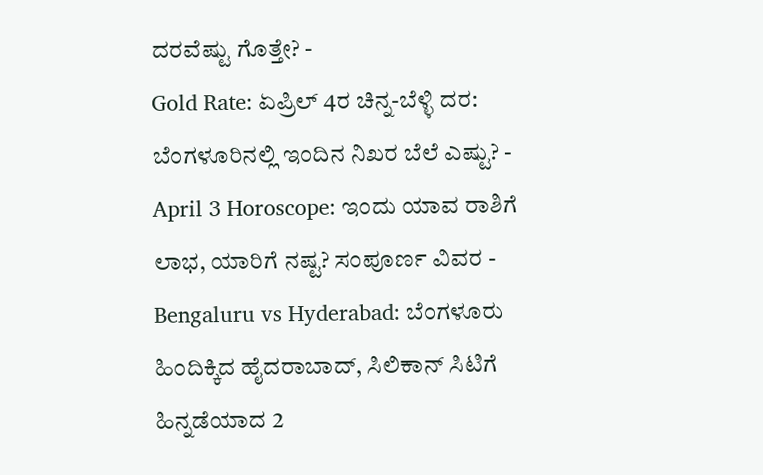ದರವೆಷ್ಟು ಗೊತ್ತೇ? -
Gold Rate: ಏಪ್ರಿಲ್ 4ರ ಚಿನ್ನ-ಬೆಳ್ಳಿ ದರ: ಬೆಂಗಳೂರಿನಲ್ಲಿ ಇಂದಿನ ನಿಖರ ಬೆಲೆ ಎಷ್ಟು? -
April 3 Horoscope: ಇಂದು ಯಾವ ರಾಶಿಗೆ ಲಾಭ, ಯಾರಿಗೆ ನಷ್ಟ? ಸಂಪೂರ್ಣ ವಿವರ -
Bengaluru vs Hyderabad: ಬೆಂಗಳೂರು ಹಿಂದಿಕ್ಕಿದ ಹೈದರಾಬಾದ್, ಸಿಲಿಕಾನ್ ಸಿಟಿಗೆ ಹಿನ್ನಡೆಯಾದ 2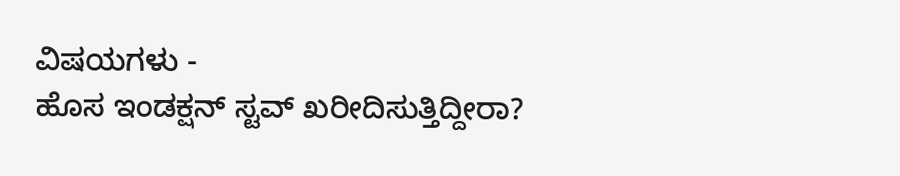ವಿಷಯಗಳು -
ಹೊಸ ಇಂಡಕ್ಷನ್ ಸ್ಟವ್ ಖರೀದಿಸುತ್ತಿದ್ದೀರಾ?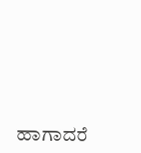ಹಾಗಾದರೆ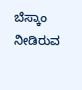ಬೆಸ್ಕಾಂ ನೀಡಿರುವ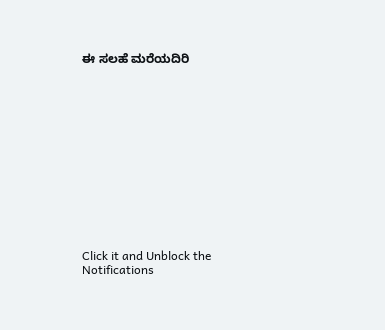ಈ ಸಲಹೆ ಮರೆಯದಿರಿ














Click it and Unblock the Notifications